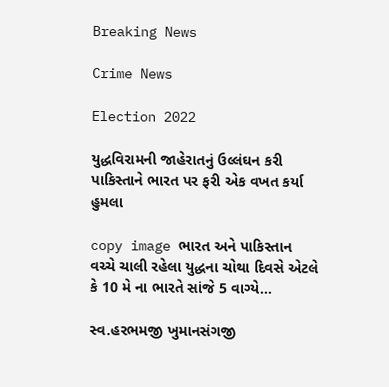Breaking News

Crime News

Election 2022

યુદ્ધવિરામની જાહેરાતનું ઉલ્લંઘન કરી પાકિસ્તાને ભારત પર ફરી એક વખત કર્યા હુમલા

copy image ભારત અને પાકિસ્તાન વચ્ચે ચાલી રહેલા યુદ્ધના ચોથા દિવસે એટલે કે 10 મે ના ભારતે સાંજે 5 વાગ્યે...

સ્વ.હરભમજી ખુમાનસંગજી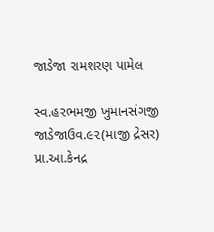જાડેજા રામશરણ પામેલ

સ્વ.હરભમજી ખુમાનસંગજી જાડેજાઉવ.૯૨(માજી દ્રેસર) પ્રા.આ.કેનદ્ર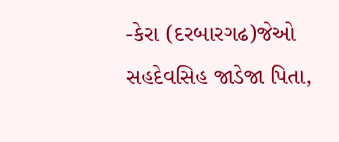-કેરા (દરબારગઢ)જેઓ સહદેવસિહ‌ જાડેજા પિતા,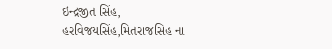ઇન્દ્રજીત સિંહ, હરવિજયસિંહ,મિતરાજસિહ ના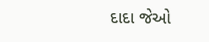દાદા જેઓ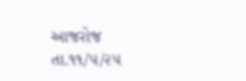આજરોજ તા.૧૧/૫/૨૫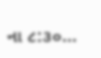ના ૮:૩૦...